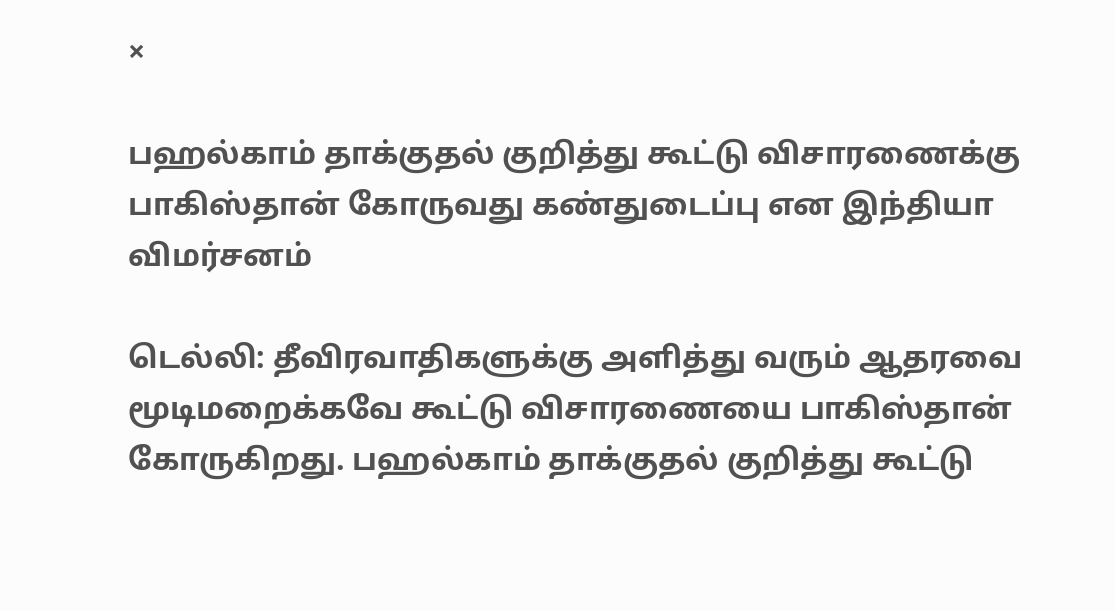×

பஹல்காம் தாக்குதல் குறித்து கூட்டு விசாரணைக்கு பாகிஸ்தான் கோருவது கண்துடைப்பு என இந்தியா விமர்சனம்

டெல்லி: தீவிரவாதிகளுக்கு அளித்து வரும் ஆதரவை மூடிமறைக்கவே கூட்டு விசாரணையை பாகிஸ்தான் கோருகிறது. பஹல்காம் தாக்குதல் குறித்து கூட்டு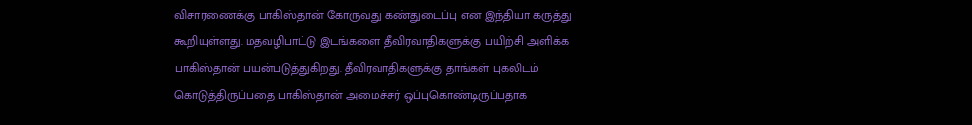விசாரணைக்கு பாகிஸ்தான் கோருவது கண்துடைப்பு என இந்தியா கருத்து கூறியுள்ளது. மதவழிபாட்டு இடங்களை தீவிரவாதிகளுக்கு பயிற்சி அளிக்க பாகிஸ்தான் பயன்படுத்துகிறது. தீவிரவாதிகளுக்கு தாங்கள் புகலிடம் கொடுத்திருப்பதை பாகிஸ்தான் அமைச்சர் ஒப்புகொண்டிருப்பதாக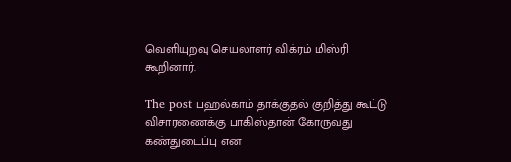வெளியுறவு செயலாளர் விக்ரம் மிஸ்ரி கூறினார்.

The post பஹல்காம் தாக்குதல் குறித்து கூட்டு விசாரணைக்கு பாகிஸ்தான் கோருவது கண்துடைப்பு என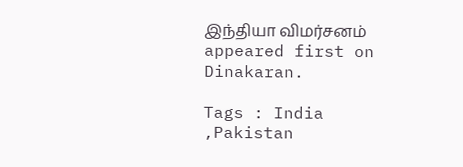இந்தியா விமர்சனம் appeared first on Dinakaran.

Tags : India ,Pakistan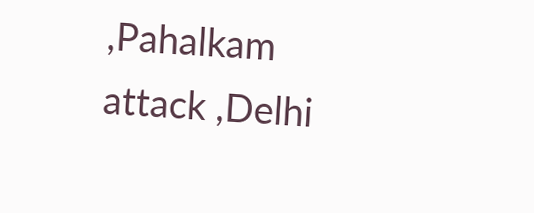,Pahalkam attack ,Delhi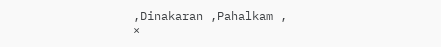,Dinakaran ,Pahalkam ,
×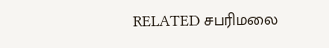RELATED சபரிமலை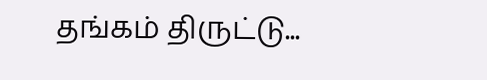தங்கம் திருட்டு...